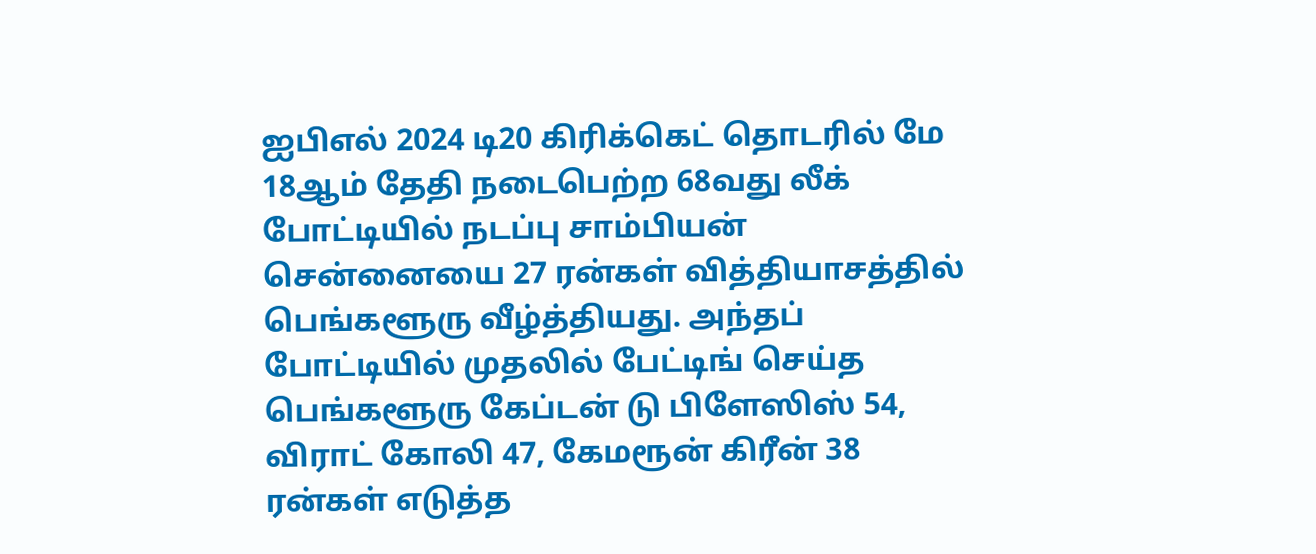ஐபிஎல் 2024 டி20 கிரிக்கெட் தொடரில் மே 18ஆம் தேதி நடைபெற்ற 68வது லீக் போட்டியில் நடப்பு சாம்பியன் சென்னையை 27 ரன்கள் வித்தியாசத்தில் பெங்களூரு வீழ்த்தியது. அந்தப் போட்டியில் முதலில் பேட்டிங் செய்த பெங்களூரு கேப்டன் டு பிளேஸிஸ் 54, விராட் கோலி 47, கேமரூன் கிரீன் 38 ரன்கள் எடுத்த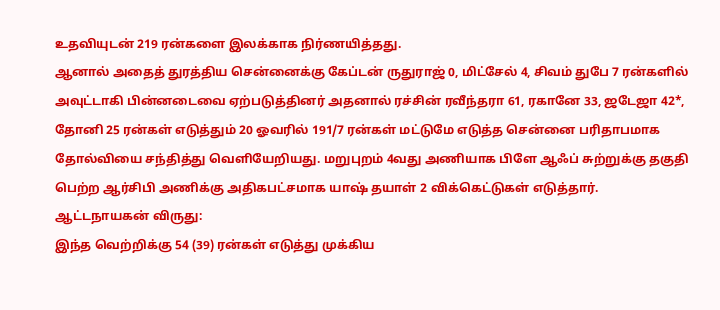உதவியுடன் 219 ரன்களை இலக்காக நிர்ணயித்தது.
ஆனால் அதைத் துரத்திய சென்னைக்கு கேப்டன் ருதுராஜ் 0, மிட்சேல் 4, சிவம் துபே 7 ரன்களில் அவுட்டாகி பின்னடைவை ஏற்படுத்தினர் அதனால் ரச்சின் ரவீந்தரா 61, ரகானே 33, ஜடேஜா 42*, தோனி 25 ரன்கள் எடுத்தும் 20 ஓவரில் 191/7 ரன்கள் மட்டுமே எடுத்த சென்னை பரிதாபமாக தோல்வியை சந்தித்து வெளியேறியது. மறுபுறம் 4வது அணியாக பிளே ஆஃப் சுற்றுக்கு தகுதி பெற்ற ஆர்சிபி அணிக்கு அதிகபட்சமாக யாஷ் தயாள் 2 விக்கெட்டுகள் எடுத்தார்.
ஆட்டநாயகன் விருது:
இந்த வெற்றிக்கு 54 (39) ரன்கள் எடுத்து முக்கிய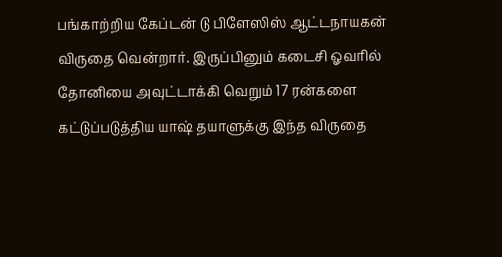பங்காற்றிய கேப்டன் டு பிளேஸிஸ் ஆட்டநாயகன் விருதை வென்றார். இருப்பினும் கடைசி ஓவரில் தோனியை அவுட்டாக்கி வெறும் 17 ரன்களை கட்டுப்படுத்திய யாஷ் தயாளுக்கு இந்த விருதை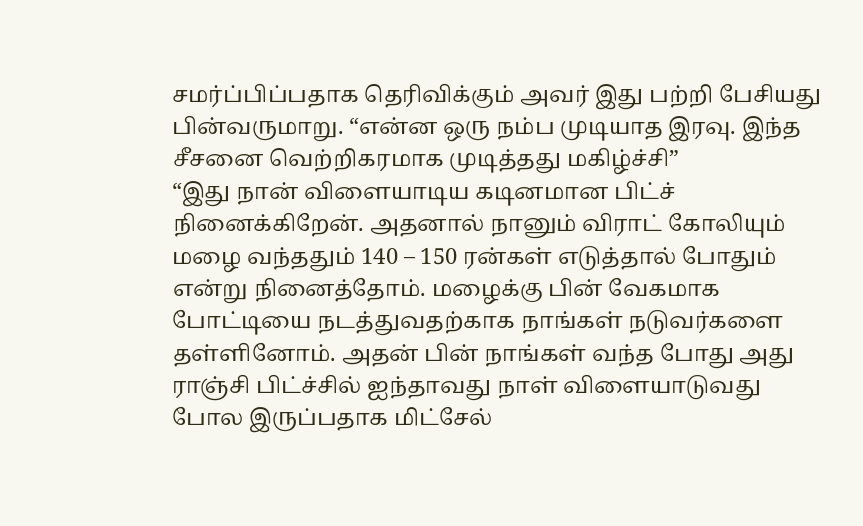சமர்ப்பிப்பதாக தெரிவிக்கும் அவர் இது பற்றி பேசியது பின்வருமாறு. “என்ன ஒரு நம்ப முடியாத இரவு. இந்த சீசனை வெற்றிகரமாக முடித்தது மகிழ்ச்சி”
“இது நான் விளையாடிய கடினமான பிட்ச் நினைக்கிறேன். அதனால் நானும் விராட் கோலியும் மழை வந்ததும் 140 – 150 ரன்கள் எடுத்தால் போதும் என்று நினைத்தோம். மழைக்கு பின் வேகமாக போட்டியை நடத்துவதற்காக நாங்கள் நடுவர்களை தள்ளினோம். அதன் பின் நாங்கள் வந்த போது அது ராஞ்சி பிட்ச்சில் ஐந்தாவது நாள் விளையாடுவது போல இருப்பதாக மிட்சேல்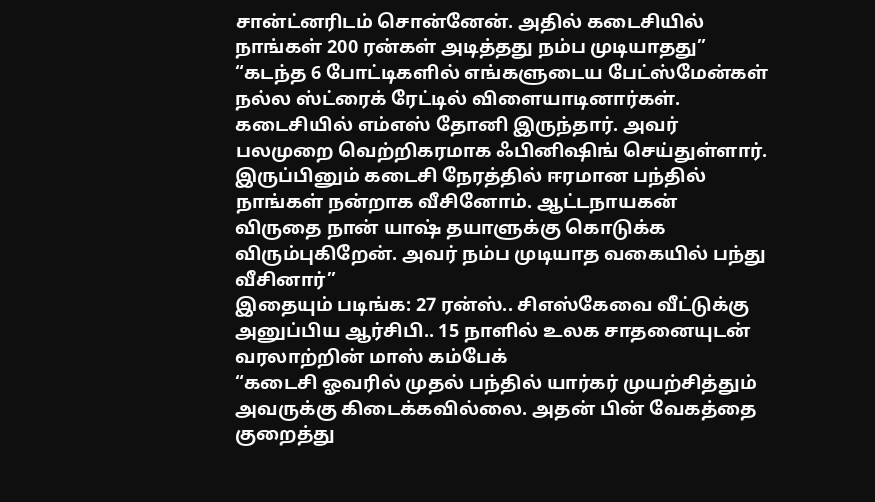சான்ட்னரிடம் சொன்னேன். அதில் கடைசியில் நாங்கள் 200 ரன்கள் அடித்தது நம்ப முடியாதது”
“கடந்த 6 போட்டிகளில் எங்களுடைய பேட்ஸ்மேன்கள் நல்ல ஸ்ட்ரைக் ரேட்டில் விளையாடினார்கள். கடைசியில் எம்எஸ் தோனி இருந்தார். அவர் பலமுறை வெற்றிகரமாக ஃபினிஷிங் செய்துள்ளார். இருப்பினும் கடைசி நேரத்தில் ஈரமான பந்தில் நாங்கள் நன்றாக வீசினோம். ஆட்டநாயகன் விருதை நான் யாஷ் தயாளுக்கு கொடுக்க விரும்புகிறேன். அவர் நம்ப முடியாத வகையில் பந்து வீசினார்”
இதையும் படிங்க: 27 ரன்ஸ்.. சிஎஸ்கேவை வீட்டுக்கு அனுப்பிய ஆர்சிபி.. 15 நாளில் உலக சாதனையுடன் வரலாற்றின் மாஸ் கம்பேக்
“கடைசி ஓவரில் முதல் பந்தில் யார்கர் முயற்சித்தும் அவருக்கு கிடைக்கவில்லை. அதன் பின் வேகத்தை குறைத்து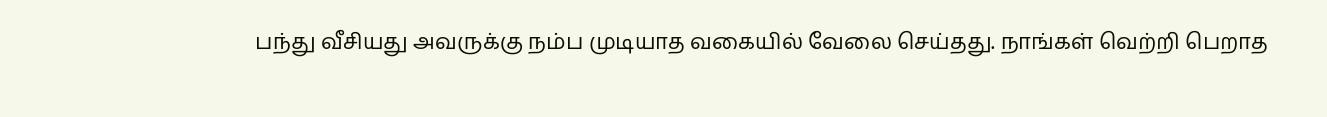பந்து வீசியது அவருக்கு நம்ப முடியாத வகையில் வேலை செய்தது. நாங்கள் வெற்றி பெறாத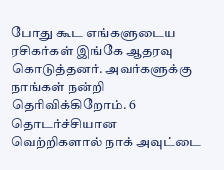போது கூட எங்களுடைய ரசிகர்கள் இங்கே ஆதரவு கொடுத்தனர். அவர்களுக்கு நாங்கள் நன்றி தெரிவிக்கிறோம். 6 தொடர்ச்சியான வெற்றிகளால் நாக் அவுட்டை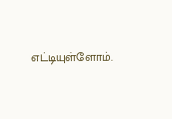எட்டியுள்ளோம்.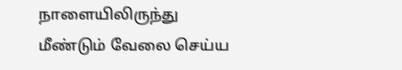நாளையிலிருந்து மீண்டும் வேலை செய்ய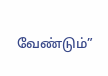வேண்டும்”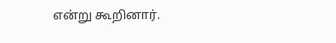என்று கூறினார்.